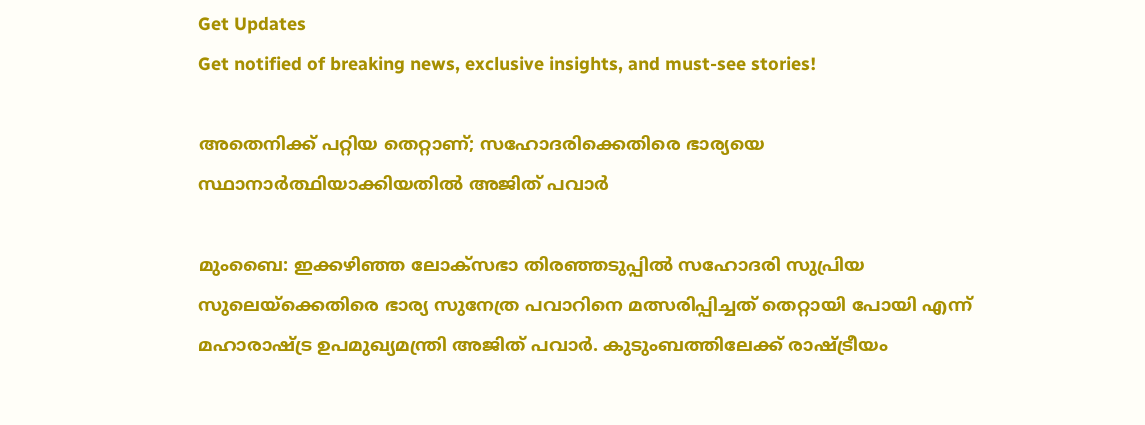Get Updates
Get notified of breaking news, exclusive insights, and must-see stories!

അതെനിക്ക് പറ്റിയ തെറ്റാണ്; സഹോദരിക്കെതിരെ ഭാര്യയെ സ്ഥാനാര്‍ത്ഥിയാക്കിയതില്‍ അജിത് പവാര്‍

മുംബൈ: ഇക്കഴിഞ്ഞ ലോക്സഭാ തിരഞ്ഞടുപ്പില്‍ സഹോദരി സുപ്രിയ സുലെയ്ക്കെതിരെ ഭാര്യ സുനേത്ര പവാറിനെ മത്സരിപ്പിച്ചത് തെറ്റായി പോയി എന്ന് മഹാരാഷ്ട്ര ഉപമുഖ്യമന്ത്രി അജിത് പവാര്‍. കുടുംബത്തിലേക്ക് രാഷ്ട്രീയം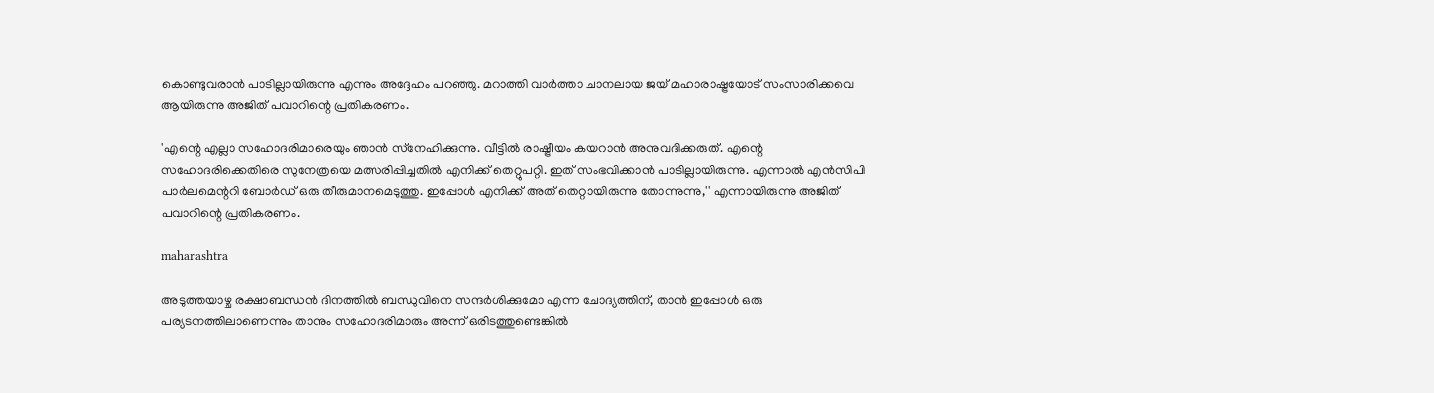കൊണ്ടുവരാന്‍ പാടില്ലായിരുന്നു എന്നും അദ്ദേഹം പറഞ്ഞു. മറാത്തി വാര്‍ത്താ ചാനലായ ജയ് മഹാരാഷ്ട്രയോട് സംസാരിക്കവെ ആയിരുന്നു അജിത് പവാറിന്റെ പ്രതികരണം.

'എന്റെ എല്ലാ സഹോദരിമാരെയും ഞാന്‍ സ്‌നേഹിക്കുന്നു. വീട്ടില്‍ രാഷ്ട്രീയം കയറാന്‍ അനുവദിക്കരുത്. എന്റെ സഹോദരിക്കെതിരെ സുനേത്രയെ മത്സരിപ്പിച്ചതില്‍ എനിക്ക് തെറ്റുപറ്റി. ഇത് സംഭവിക്കാന്‍ പാടില്ലായിരുന്നു. എന്നാല്‍ എന്‍സിപി പാര്‍ലമെന്ററി ബോര്‍ഡ് ഒരു തീരുമാനമെടുത്തു. ഇപ്പോള്‍ എനിക്ക് അത് തെറ്റായിരുന്നു തോന്നുന്നു,'' എന്നായിരുന്നു അജിത് പവാറിന്റെ പ്രതികരണം.

maharashtra

അടുത്തയാഴ്ച രക്ഷാബന്ധന്‍ ദിനത്തില്‍ ബന്ധുവിനെ സന്ദര്‍ശിക്കുമോ എന്ന ചോദ്യത്തിന്, താന്‍ ഇപ്പോള്‍ ഒരു പര്യടനത്തിലാണെന്നും താനും സഹോദരിമാരും അന്ന് ഒരിടത്തുണ്ടെങ്കില്‍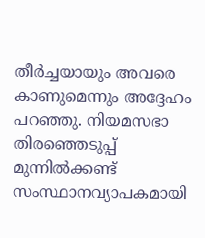തീര്‍ച്ചയായും അവരെ കാണുമെന്നും അദ്ദേഹം പറഞ്ഞു. നിയമസഭാ തിരഞ്ഞെടുപ്പ് മുന്നില്‍ക്കണ്ട് സംസ്ഥാനവ്യാപകമായി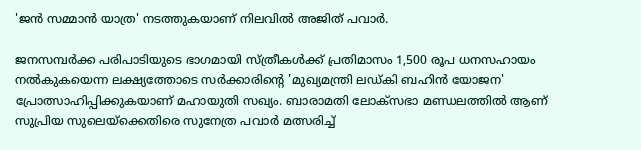'ജന്‍ സമ്മാന്‍ യാത്ര' നടത്തുകയാണ് നിലവില്‍ അജിത് പവാര്‍.

ജനസമ്പര്‍ക്ക പരിപാടിയുടെ ഭാഗമായി സ്ത്രീകള്‍ക്ക് പ്രതിമാസം 1,500 രൂപ ധനസഹായം നല്‍കുകയെന്ന ലക്ഷ്യത്തോടെ സര്‍ക്കാരിന്റെ 'മുഖ്യമന്ത്രി ലഡ്കി ബഹിന്‍ യോജന' പ്രോത്സാഹിപ്പിക്കുകയാണ് മഹായുതി സഖ്യം. ബാരാമതി ലോക്‌സഭാ മണ്ഡലത്തില്‍ ആണ് സുപ്രിയ സുലെയ്‌ക്കെതിരെ സുനേത്ര പവാര്‍ മത്സരിച്ച്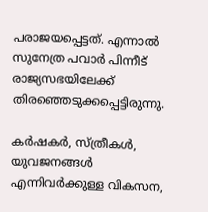പരാജയപ്പെട്ടത്. എന്നാല്‍ സുനേത്ര പവാര്‍ പിന്നീട് രാജ്യസഭയിലേക്ക് തിരഞ്ഞെടുക്കപ്പെട്ടിരുന്നു.

കര്‍ഷകര്‍, സ്ത്രീകള്‍, യുവജനങ്ങള്‍ എന്നിവര്‍ക്കുള്ള വികസന,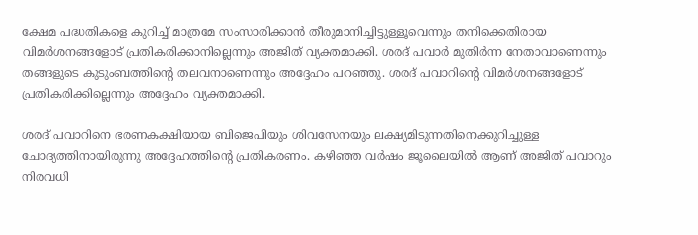ക്ഷേമ പദ്ധതികളെ കുറിച്ച് മാത്രമേ സംസാരിക്കാന്‍ തീരുമാനിച്ചിട്ടുള്ളൂവെന്നും തനിക്കെതിരായ വിമര്‍ശനങ്ങളോട് പ്രതികരിക്കാനില്ലെന്നും അജിത് വ്യക്തമാക്കി. ശരദ് പവാര്‍ മുതിര്‍ന്ന നേതാവാണെന്നും തങ്ങളുടെ കുടുംബത്തിന്റെ തലവനാണെന്നും അദ്ദേഹം പറഞ്ഞു. ശരദ് പവാറിന്റെ വിമര്‍ശനങ്ങളോട് പ്രതികരിക്കില്ലെന്നും അദ്ദേഹം വ്യക്തമാക്കി.

ശരദ് പവാറിനെ ഭരണകക്ഷിയായ ബിജെപിയും ശിവസേനയും ലക്ഷ്യമിടുന്നതിനെക്കുറിച്ചുള്ള ചോദ്യത്തിനായിരുന്നു അദ്ദേഹത്തിന്റെ പ്രതികരണം. കഴിഞ്ഞ വര്‍ഷം ജൂലൈയില്‍ ആണ് അജിത് പവാറും നിരവധി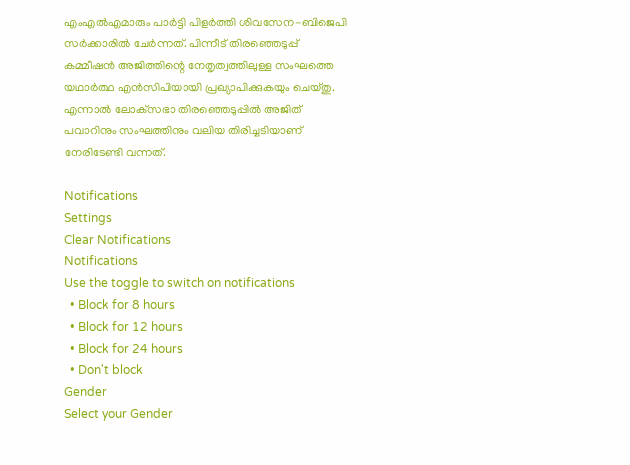എംഎല്‍എമാരും പാര്‍ട്ടി പിളര്‍ത്തി ശിവസേന-ബിജെപി സര്‍ക്കാരില്‍ ചേര്‍ന്നത്. പിന്നീട് തിരഞ്ഞെടുപ്പ് കമ്മീഷന്‍ അജിത്തിന്റെ നേതൃത്വത്തിലുള്ള സംഘത്തെ യഥാര്‍ത്ഥ എന്‍സിപിയായി പ്രഖ്യാപിക്കുകയും ചെയ്തു. എന്നാല്‍ ലോക്‌സഭാ തിരഞ്ഞെടുപ്പില്‍ അജിത് പവാറിനും സംഘത്തിനും വലിയ തിരിച്ചടിയാണ് നേരിടേണ്ടി വന്നത്.

Notifications
Settings
Clear Notifications
Notifications
Use the toggle to switch on notifications
  • Block for 8 hours
  • Block for 12 hours
  • Block for 24 hours
  • Don't block
Gender
Select your Gender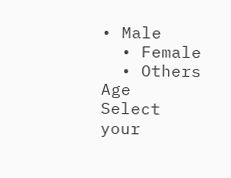• Male
  • Female
  • Others
Age
Select your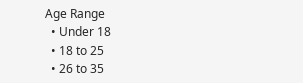Age Range
  • Under 18
  • 18 to 25
  • 26 to 35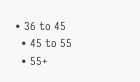• 36 to 45
  • 45 to 55
  • 55+